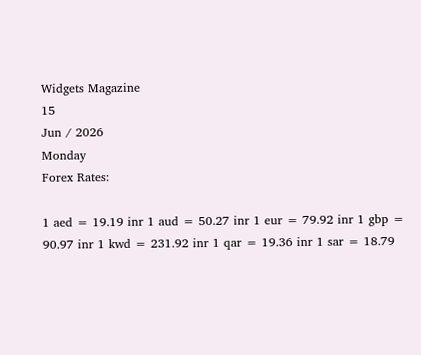Widgets Magazine
15
Jun / 2026
Monday
Forex Rates:

1 aed = 19.19 inr 1 aud = 50.27 inr 1 eur = 79.92 inr 1 gbp = 90.97 inr 1 kwd = 231.92 inr 1 qar = 19.36 inr 1 sar = 18.79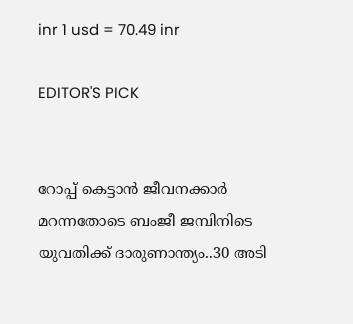inr 1 usd = 70.49 inr

EDITOR'S PICK


റോപ്പ് കെട്ടാന്‍ ജീവനക്കാര്‍ മറന്നതോടെ ബംജീ ജമ്പിനിടെ യുവതിക്ക് ദാരുണാന്ത്യം..30 അടി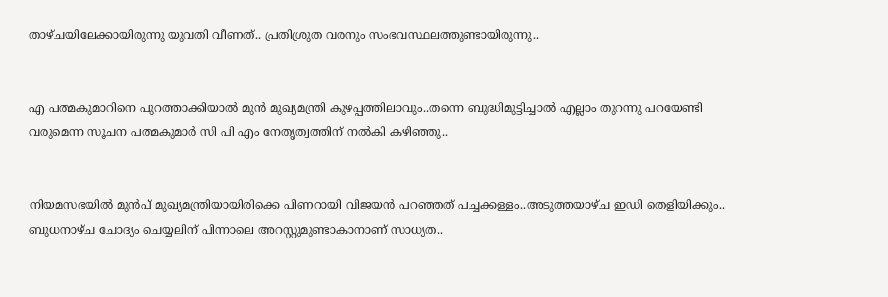താഴ്ചയിലേക്കായിരുന്നു യുവതി വീണത്.. പ്രതിശ്രുത വരനും സംഭവസ്ഥലത്തുണ്ടായിരുന്നു..


എ പത്മകുമാറിനെ പുറത്താക്കിയാൽ മുൻ മുഖ്യമന്ത്രി കുഴപ്പത്തിലാവും..തന്നെ ബുദ്ധിമുട്ടിച്ചാൽ എല്ലാം തുറന്നു പറയേണ്ടി വരുമെന്ന സൂചന പത്മകുമാർ സി പി എം നേതൃത്വത്തിന് നൽകി കഴിഞ്ഞു..


നിയമസഭയില്‍ മുന്‍പ് മുഖ്യമന്ത്രിയായിരിക്കെ പിണറായി വിജയന്‍ പറഞ്ഞത് പച്ചക്കള്ളം..അടുത്തയാഴ്ച ഇഡി തെളിയിക്കും.. ബുധനാഴ്ച ചോദ്യം ചെയ്യലിന് പിന്നാലെ അറസ്റ്റുമുണ്ടാകാനാണ് സാധ്യത..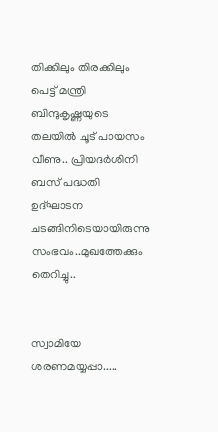തിക്കിലും തിരക്കിലും പെട്ട് മന്ത്രി ബിന്ദുകൃഷ്ണയുടെ തലയിൽ ചൂട് പായസം വീണു.. പ്രിയദർശിനി ബസ് പദ്ധതി ഉദ്ഘാടന ചടങ്ങിനിടെയായിരുന്നു സംഭവം..മുഖത്തേക്കും തെറിച്ചു..


സ്വാമിയേ ശരണമയ്യപ്പാ.....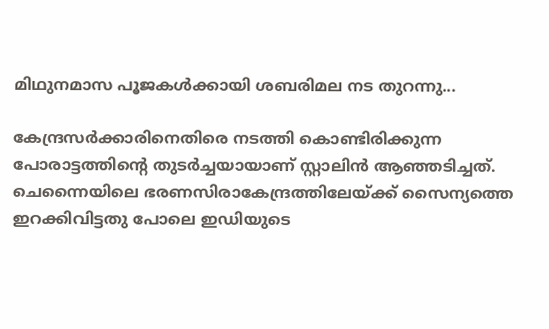മിഥുനമാസ പൂജകൾക്കായി ശബരിമല നട തുറന്നു...

കേന്ദ്രസര്‍ക്കാരിനെതിരെ നടത്തി കൊണ്ടിരിക്കുന്ന പോരാട്ടത്തിന്റെ തുടര്‍ച്ചയായാണ് സ്റ്റാലിന്‍ ആഞ്ഞടിച്ചത്. ചെന്നൈയിലെ ഭരണസിരാകേന്ദ്രത്തിലേയ്ക്ക് സൈന്യത്തെ ഇറക്കിവിട്ടതു പോലെ ഇഡിയുടെ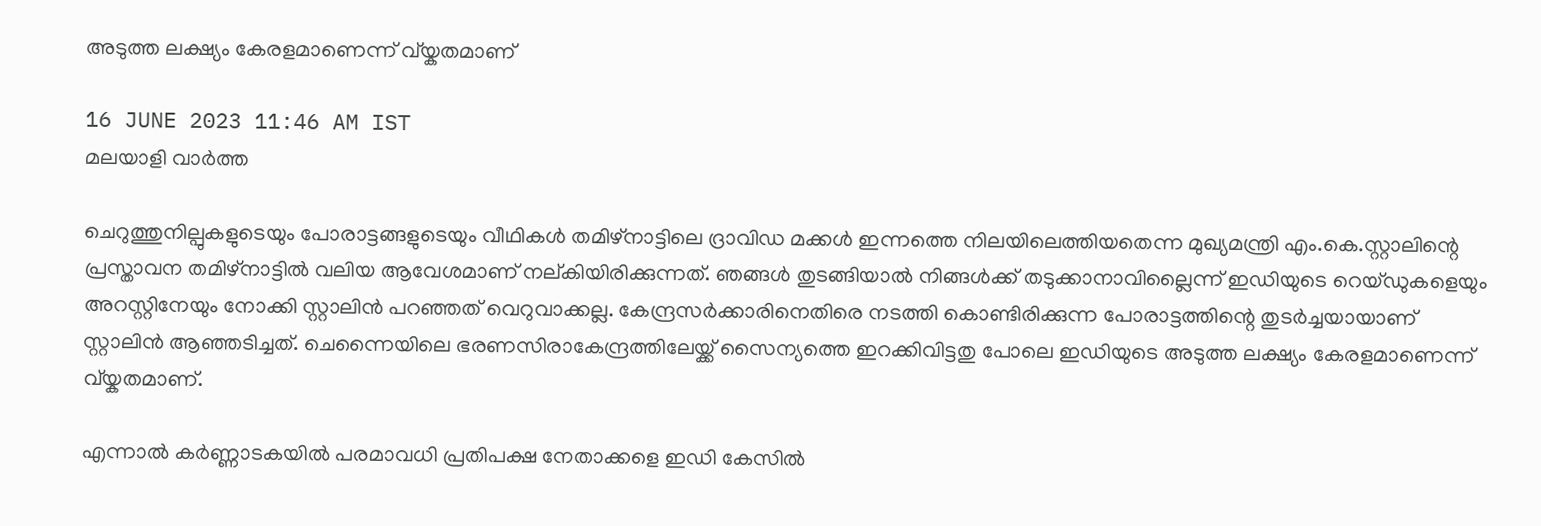അടുത്ത ലക്ഷ്യം കേരളമാണെന്ന് വ്യ്കതമാണ്

16 JUNE 2023 11:46 AM IST
മലയാളി വാര്‍ത്ത

ചെറുത്തുനില്പുകളുടെയും പോരാട്ടങ്ങളുടെയും വീഥികള്‍ തമിഴ്‌നാട്ടിലെ ദ്രാവിഡ മക്കള്‍ ഇന്നത്തെ നിലയിലെത്തിയതെന്ന മുഖ്യമന്ത്രി എം.കെ.സ്റ്റാലിന്റെ പ്രസ്താവന തമിഴ്‌നാട്ടില്‍ വലിയ ആവേശമാണ് നല്കിയിരിക്കുന്നത്. ഞങ്ങള്‍ തുടങ്ങിയാല്‍ നിങ്ങള്‍ക്ക് തടുക്കാനാവില്ലൈന്ന് ഇഡിയുടെ റെയ്ഡുകളെയും അറസ്റ്റിനേയും നോക്കി സ്റ്റാലിന്‍ പറഞ്ഞത് വെറുവാക്കല്ല. കേന്ദ്രസര്‍ക്കാരിനെതിരെ നടത്തി കൊണ്ടിരിക്കുന്ന പോരാട്ടത്തിന്റെ തുടര്‍ച്ചയായാണ് സ്റ്റാലിന്‍ ആഞ്ഞടിച്ചത്. ചെന്നൈയിലെ ഭരണസിരാകേന്ദ്രത്തിലേയ്ക്ക് സൈന്യത്തെ ഇറക്കിവിട്ടതു പോലെ ഇഡിയുടെ അടുത്ത ലക്ഷ്യം കേരളമാണെന്ന് വ്യ്കതമാണ്.

എന്നാല്‍ കര്‍ണ്ണാടകയില്‍ പരമാവധി പ്രതിപക്ഷ നേതാക്കളെ ഇഡി കേസില്‍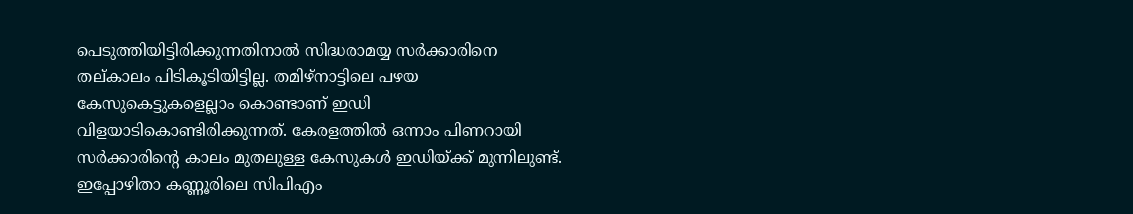പെടുത്തിയിട്ടിരിക്കുന്നതിനാല്‍ സിദ്ധരാമയ്യ സര്‍ക്കാരിനെ തല്കാലം പിടികൂടിയിട്ടില്ല. തമിഴ്‌നാട്ടിലെ പഴയ കേസുകെട്ടുകളെല്ലാം കൊണ്ടാണ് ഇഡി വിളയാടികൊണ്ടിരിക്കുന്നത്. കേരളത്തില്‍ ഒന്നാം പിണറായി സര്‍ക്കാരിന്റെ കാലം മുതലുള്ള കേസുകള്‍ ഇഡിയ്ക്ക് മുന്നിലുണ്ട്. ഇപ്പോഴിതാ കണ്ണൂരിലെ സിപിഎം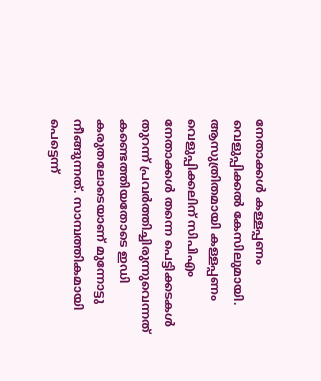നേതാക്കള്‍ കള്ളപ്പണം വെളുപ്പിക്കല്‍ കേസിലുമായി. ആസുത്രിതമായി കള്ളപ്പണം വെളുപ്പിക്കലിന് സിപിഎം നേതാക്കള്‍ തന്നെ പെട്ടിക്കടകള്‍ തുറന്ന് പ്രവര്‍ത്തിച്ചിരുന്നുവെന്നത് കണ്ടെത്തിയതോടെ ഇഡി കരുതലോടെയാണ് മുന്നോട്ടു നീങ്ങുന്നത്. സാമ്പത്തികമായി പെട്ടെന്ന്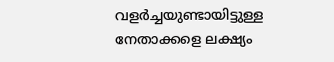വളര്‍ച്ചയുണ്ടായിട്ടുള്ള നേതാക്കളെ ലക്ഷ്യം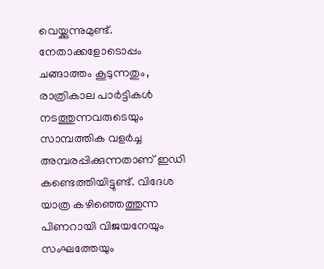വെയ്ക്കുന്നുമുണ്ട്. നേതാക്കളോടൊപ്പം ചങ്ങാത്തം കൂടുന്നതും, രാത്രികാല പാര്‍ട്ടികള്‍ നടത്തുന്നവരുടെയും സാമ്പത്തിക വളര്‍ച്ച അമ്പരപ്പിക്കുന്നതാണ് ഇഡി കണ്ടെത്തിയിട്ടുണ്ട്. വിദേശ യാത്ര കഴിഞ്ഞെത്തുന്ന പിണറായി വിജയനേയും സംഘത്തേയും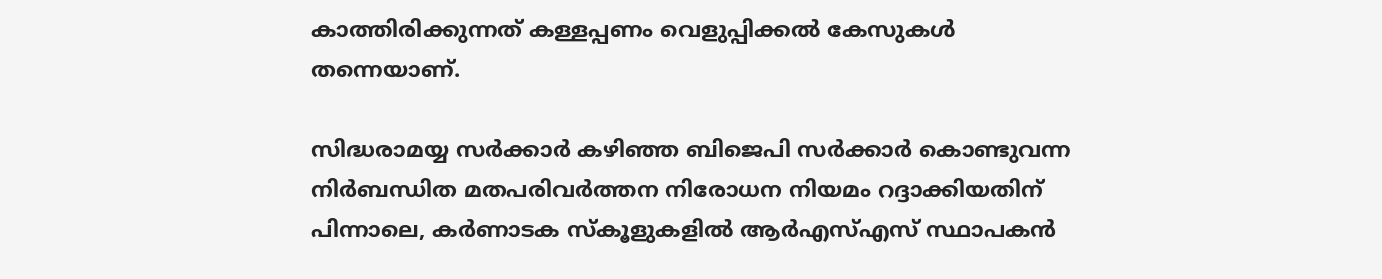കാത്തിരിക്കുന്നത് കള്ളപ്പണം വെളുപ്പിക്കല്‍ കേസുകള്‍ തന്നെയാണ്.

സിദ്ധരാമയ്യ സര്‍ക്കാര്‍ കഴിഞ്ഞ ബിജെപി സര്‍ക്കാര്‍ കൊണ്ടുവന്ന നിര്‍ബന്ധിത മതപരിവര്‍ത്തന നിരോധന നിയമം റദ്ദാക്കിയതിന് പിന്നാലെ, കര്‍ണാടക സ്‌കൂളുകളില്‍ ആര്‍എസ്എസ് സ്ഥാപകന്‍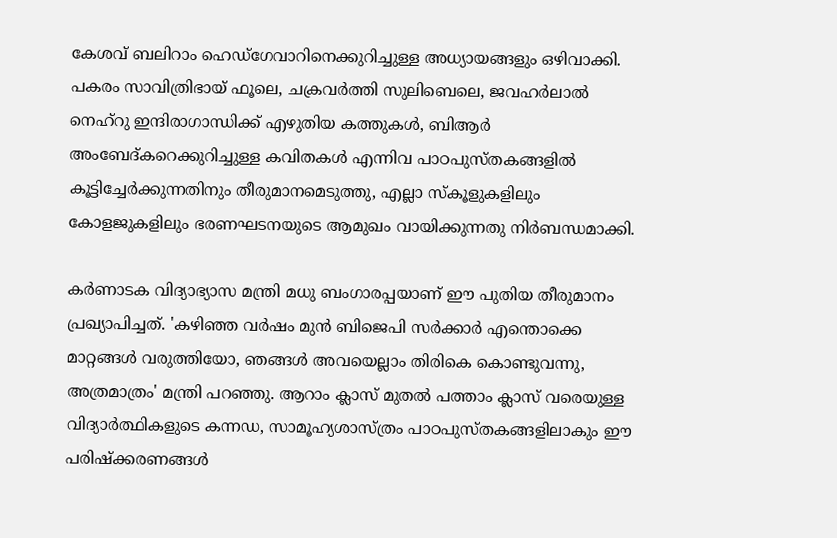കേശവ് ബലിറാം ഹെഡ്ഗേവാറിനെക്കുറിച്ചുള്ള അധ്യായങ്ങളും ഒഴിവാക്കി. പകരം സാവിത്രിഭായ് ഫൂലെ, ചക്രവര്‍ത്തി സുലിബെലെ, ജവഹര്‍ലാല്‍ നെഹ്റു ഇന്ദിരാഗാന്ധിക്ക് എഴുതിയ കത്തുകള്‍, ബിആര്‍ അംബേദ്കറെക്കുറിച്ചുള്ള കവിതകള്‍ എന്നിവ പാഠപുസ്തകങ്ങളില്‍ കൂട്ടിച്ചേര്‍ക്കുന്നതിനും തീരുമാനമെടുത്തു, എല്ലാ സ്‌കൂളുകളിലും കോളജുകളിലും ഭരണഘടനയുടെ ആമുഖം വായിക്കുന്നതു നിര്‍ബന്ധമാക്കി.

കര്‍ണാടക വിദ്യാഭ്യാസ മന്ത്രി മധു ബംഗാരപ്പയാണ് ഈ പുതിയ തീരുമാനം പ്രഖ്യാപിച്ചത്. 'കഴിഞ്ഞ വര്‍ഷം മുന്‍ ബിജെപി സര്‍ക്കാര്‍ എന്തൊക്കെ മാറ്റങ്ങള്‍ വരുത്തിയോ, ഞങ്ങള്‍ അവയെല്ലാം തിരികെ കൊണ്ടുവന്നു, അത്രമാത്രം' മന്ത്രി പറഞ്ഞു. ആറാം ക്ലാസ് മുതല്‍ പത്താം ക്ലാസ് വരെയുള്ള വിദ്യാര്‍ത്ഥികളുടെ കന്നഡ, സാമൂഹ്യശാസ്ത്രം പാഠപുസ്തകങ്ങളിലാകും ഈ പരിഷ്‌ക്കരണങ്ങള്‍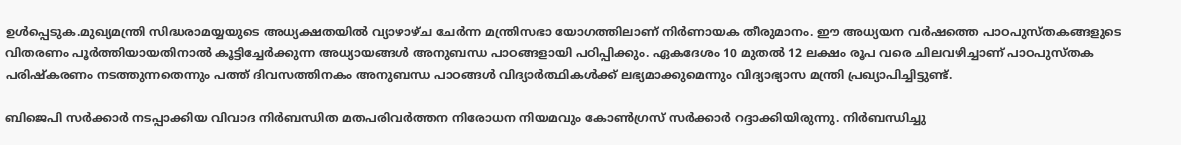ഉള്‍പ്പെടുക.മുഖ്യമന്ത്രി സിദ്ധരാമയ്യയുടെ അധ്യക്ഷതയില്‍ വ്യാഴാഴ്ച ചേര്‍ന്ന മന്ത്രിസഭാ യോഗത്തിലാണ് നിര്‍ണായക തീരുമാനം. ഈ അധ്യയന വര്‍ഷത്തെ പാഠപുസ്തകങ്ങളുടെ വിതരണം പൂര്‍ത്തിയായതിനാല്‍ കൂട്ടിച്ചേര്‍ക്കുന്ന അധ്യായങ്ങള്‍ അനുബന്ധ പാഠങ്ങളായി പഠിപ്പിക്കും. ഏകദേശം 10 മുതല്‍ 12 ലക്ഷം രൂപ വരെ ചിലവഴിച്ചാണ് പാഠപുസ്തക പരിഷ്‌കരണം നടത്തുന്നതെന്നും പത്ത് ദിവസത്തിനകം അനുബന്ധ പാഠങ്ങള്‍ വിദ്യാര്‍ത്ഥികള്‍ക്ക് ലഭ്യമാക്കുമെന്നും വിദ്യാഭ്യാസ മന്ത്രി പ്രഖ്യാപിച്ചിട്ടുണ്ട്.

ബിജെപി സര്‍ക്കാര്‍ നടപ്പാക്കിയ വിവാദ നിര്‍ബന്ധിത മതപരിവര്‍ത്തന നിരോധന നിയമവും കോണ്‍ഗ്രസ് സര്‍ക്കാര്‍ റദ്ദാക്കിയിരുന്നു. നിര്‍ബന്ധിച്ചു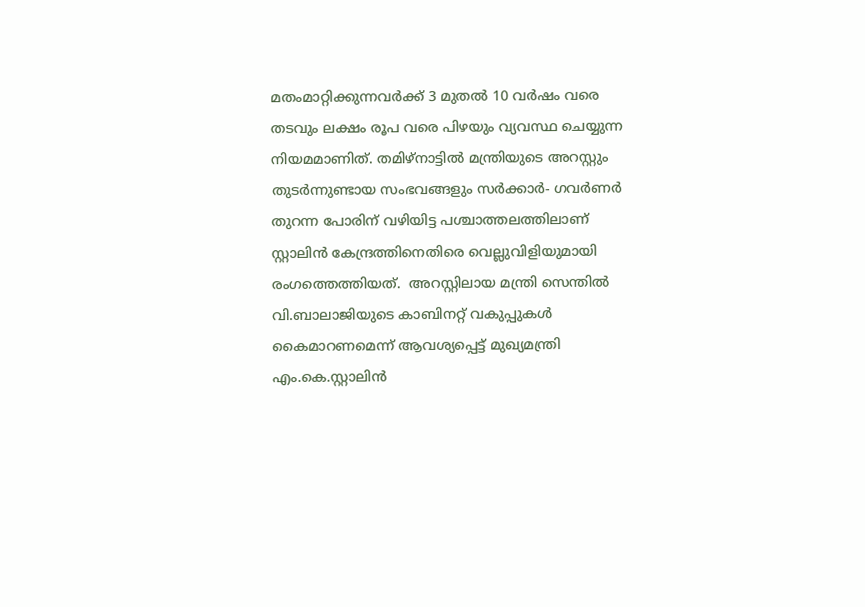മതംമാറ്റിക്കുന്നവര്‍ക്ക് 3 മുതല്‍ 10 വര്‍ഷം വരെ തടവും ലക്ഷം രൂപ വരെ പിഴയും വ്യവസ്ഥ ചെയ്യുന്ന നിയമമാണിത്. തമിഴ്‌നാട്ടില്‍ മന്ത്രിയുടെ അറസ്റ്റും തുടര്‍ന്നുണ്ടായ സംഭവങ്ങളും സര്‍ക്കാര്‍- ഗവര്‍ണര്‍ തുറന്ന പോരിന് വഴിയിട്ട പശ്ചാത്തലത്തിലാണ് സ്റ്റാലിന്‍ കേന്ദ്രത്തിനെതിരെ വെല്ലുവിളിയുമായി രംഗത്തെത്തിയത്.  അറസ്റ്റിലായ മന്ത്രി സെന്തില്‍ വി.ബാലാജിയുടെ കാബിനറ്റ് വകുപ്പുകള്‍ കൈമാറണമെന്ന് ആവശ്യപ്പെട്ട് മുഖ്യമന്ത്രി എം.കെ.സ്റ്റാലിന്‍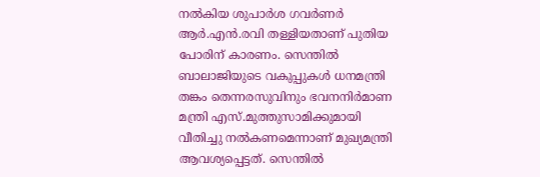നല്‍കിയ ശുപാര്‍ശ ഗവര്‍ണര്‍ ആര്‍.എന്‍.രവി തള്ളിയതാണ് പുതിയ പോരിന് കാരണം. സെന്തില്‍ ബാലാജിയുടെ വകുപ്പുകള്‍ ധനമന്ത്രി തങ്കം തെന്നരസുവിനും ഭവനനിര്‍മാണ മന്ത്രി എസ്.മുത്തുസാമിക്കുമായി വീതിച്ചു നല്‍കണമെന്നാണ് മുഖ്യമന്ത്രി ആവശ്യപ്പെട്ടത്. സെന്തില്‍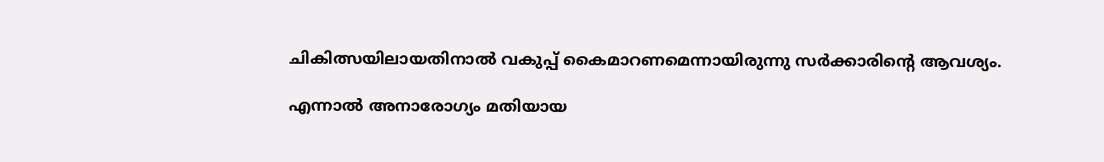ചികിത്സയിലായതിനാല്‍ വകുപ്പ് കൈമാറണമെന്നായിരുന്നു സര്‍ക്കാരിന്റെ ആവശ്യം.

എന്നാല്‍ അനാരോഗ്യം മതിയായ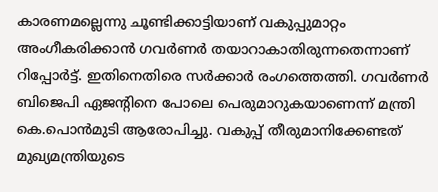കാരണമല്ലെന്നു ചൂണ്ടിക്കാട്ടിയാണ് വകുപ്പുമാറ്റം അംഗീകരിക്കാന്‍ ഗവര്‍ണര്‍ തയാറാകാതിരുന്നതെന്നാണ് റിപ്പോര്‍ട്ട്. ഇതിനെതിരെ സര്‍ക്കാര്‍ രംഗത്തെത്തി. ഗവര്‍ണര്‍ ബിജെപി ഏജന്റിനെ പോലെ പെരുമാറുകയാണെന്ന് മന്ത്രി കെ.പൊന്‍മുടി ആരോപിച്ചു. വകുപ്പ് തീരുമാനിക്കേണ്ടത് മുഖ്യമന്ത്രിയുടെ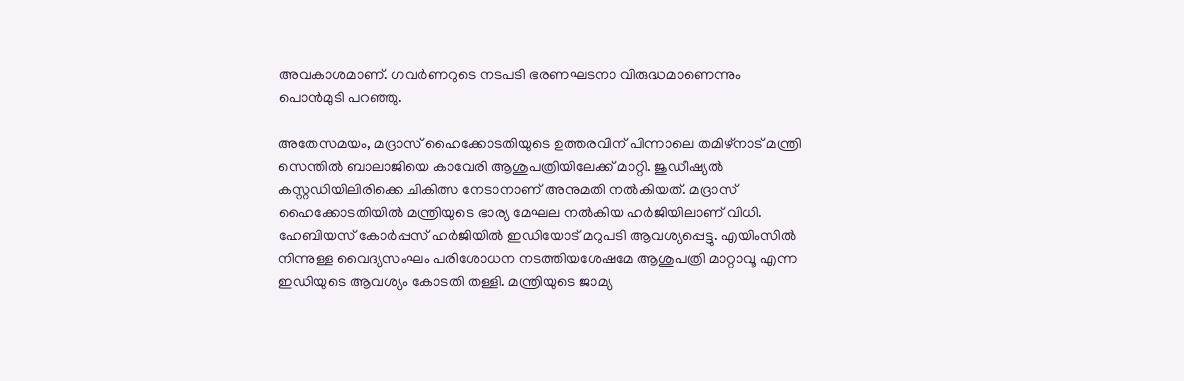അവകാശമാണ്. ഗവര്‍ണറുടെ നടപടി ഭരണഘടനാ വിരുദ്ധമാണെന്നും പൊന്‍മുടി പറഞ്ഞു.

അതേസമയം, മദ്രാസ് ഹൈക്കോടതിയുടെ ഉത്തരവിന് പിന്നാലെ തമിഴ്‌നാട് മന്ത്രി സെന്തില്‍ ബാലാജിയെ കാവേരി ആശുപത്രിയിലേക്ക് മാറ്റി. ജുഡീഷ്യല്‍ കസ്റ്റഡിയിലിരിക്കെ ചികിത്സ നേടാനാണ് അനുമതി നല്‍കിയത്. മദ്രാസ് ഹൈക്കോടതിയില്‍ മന്ത്രിയുടെ ഭാര്യ മേഘല നല്‍കിയ ഹര്‍ജിയിലാണ് വിധി. ഹേബിയസ് കോര്‍പ്പസ് ഹര്‍ജിയില്‍ ഇഡിയോട് മറുപടി ആവശ്യപ്പെട്ടു. എയിംസില്‍ നിന്നുള്ള വൈദ്യസംഘം പരിശോധന നടത്തിയശേഷമേ ആശുപത്രി മാറ്റാവൂ എന്ന ഇഡിയുടെ ആവശ്യം കോടതി തള്ളി. മന്ത്രിയുടെ ജാമ്യ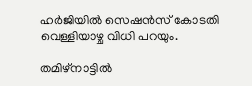ഹര്‍ജിയില്‍ സെഷന്‍സ് കോടതി വെള്ളിയാഴ്ച വിധി പറയും.

തമിഴ്‌നാട്ടില്‍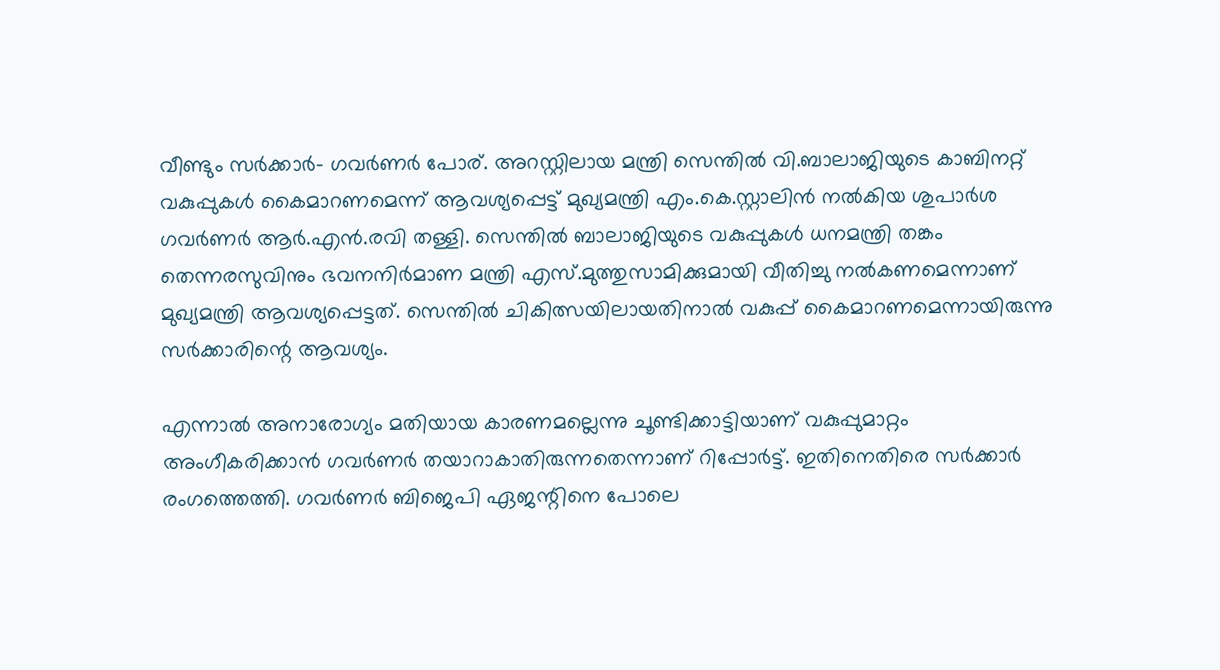വീണ്ടും സര്‍ക്കാര്‍- ഗവര്‍ണര്‍ പോര്. അറസ്റ്റിലായ മന്ത്രി സെന്തില്‍ വി.ബാലാജിയുടെ കാബിനറ്റ് വകുപ്പുകള്‍ കൈമാറണമെന്ന് ആവശ്യപ്പെട്ട് മുഖ്യമന്ത്രി എം.കെ.സ്റ്റാലിന്‍ നല്‍കിയ ശുപാര്‍ശ ഗവര്‍ണര്‍ ആര്‍.എന്‍.രവി തള്ളി. സെന്തില്‍ ബാലാജിയുടെ വകുപ്പുകള്‍ ധനമന്ത്രി തങ്കം തെന്നരസുവിനും ഭവനനിര്‍മാണ മന്ത്രി എസ്.മുത്തുസാമിക്കുമായി വീതിച്ചു നല്‍കണമെന്നാണ് മുഖ്യമന്ത്രി ആവശ്യപ്പെട്ടത്. സെന്തില്‍ ചികിത്സയിലായതിനാല്‍ വകുപ്പ് കൈമാറണമെന്നായിരുന്നു സര്‍ക്കാരിന്റെ ആവശ്യം.

എന്നാല്‍ അനാരോഗ്യം മതിയായ കാരണമല്ലെന്നു ചൂണ്ടിക്കാട്ടിയാണ് വകുപ്പുമാറ്റം അംഗീകരിക്കാന്‍ ഗവര്‍ണര്‍ തയാറാകാതിരുന്നതെന്നാണ് റിപ്പോര്‍ട്ട്. ഇതിനെതിരെ സര്‍ക്കാര്‍ രംഗത്തെത്തി. ഗവര്‍ണര്‍ ബിജെപി ഏജന്റിനെ പോലെ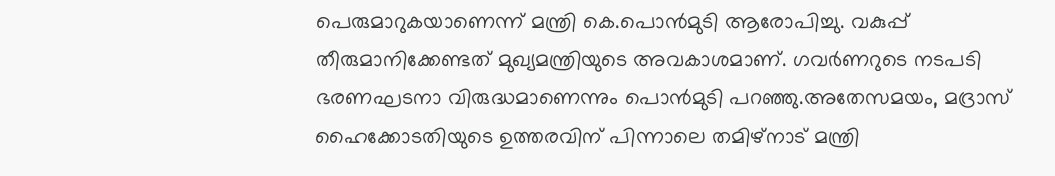പെരുമാറുകയാണെന്ന് മന്ത്രി കെ.പൊന്‍മുടി ആരോപിച്ചു. വകുപ്പ് തീരുമാനിക്കേണ്ടത് മുഖ്യമന്ത്രിയുടെ അവകാശമാണ്. ഗവര്‍ണറുടെ നടപടി ഭരണഘടനാ വിരുദ്ധമാണെന്നും പൊന്‍മുടി പറഞ്ഞു.അതേസമയം, മദ്രാസ് ഹൈക്കോടതിയുടെ ഉത്തരവിന് പിന്നാലെ തമിഴ്‌നാട് മന്ത്രി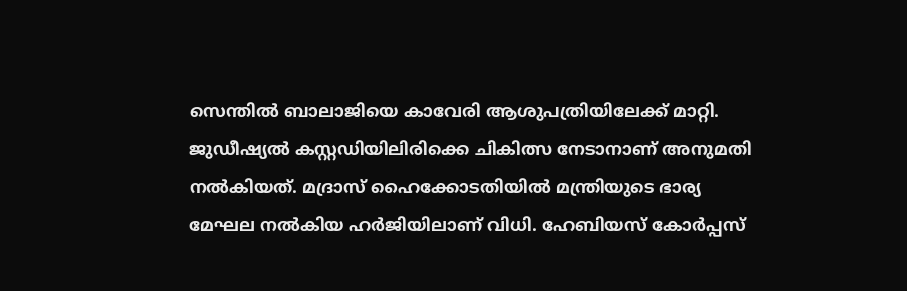സെന്തില്‍ ബാലാജിയെ കാവേരി ആശുപത്രിയിലേക്ക് മാറ്റി. ജുഡീഷ്യല്‍ കസ്റ്റഡിയിലിരിക്കെ ചികിത്സ നേടാനാണ് അനുമതി നല്‍കിയത്. മദ്രാസ് ഹൈക്കോടതിയില്‍ മന്ത്രിയുടെ ഭാര്യ മേഘല നല്‍കിയ ഹര്‍ജിയിലാണ് വിധി. ഹേബിയസ് കോര്‍പ്പസ്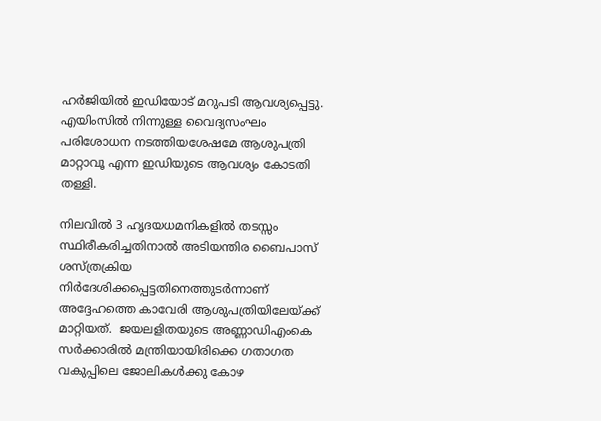ഹര്‍ജിയില്‍ ഇഡിയോട് മറുപടി ആവശ്യപ്പെട്ടു. എയിംസില്‍ നിന്നുള്ള വൈദ്യസംഘം പരിശോധന നടത്തിയശേഷമേ ആശുപത്രി മാറ്റാവൂ എന്ന ഇഡിയുടെ ആവശ്യം കോടതി തള്ളി.

നിലവില്‍ 3 ഹൃദയധമനികളില്‍ തടസ്സം സ്ഥിരീകരിച്ചതിനാല്‍ അടിയന്തിര ബൈപാസ് ശസ്ത്രക്രിയ നിര്‍ദേശിക്കപ്പെട്ടതിനെത്തുടര്‍ന്നാണ് അദ്ദേഹത്തെ കാവേരി ആശുപത്രിയിലേയ്ക്ക് മാറ്റിയത്.  ജയലളിതയുടെ അണ്ണാഡിഎംകെ സര്‍ക്കാരില്‍ മന്ത്രിയായിരിക്കെ ഗതാഗത വകുപ്പിലെ ജോലികള്‍ക്കു കോഴ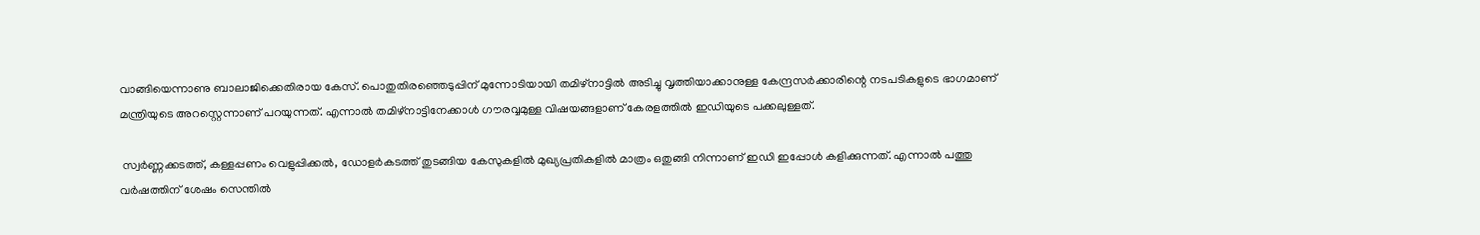വാങ്ങിയെന്നാണു ബാലാജിക്കെതിരായ കേസ്. പൊതുതിരഞ്ഞെടുപ്പിന് മുന്നോടിയായി തമിഴ്‌നാട്ടില്‍ അടിച്ചു വൃത്തിയാക്കാനുള്ള കേന്ദ്രസര്‍ക്കാരിന്റെ നടപടികളുടെ ഭാഗമാണ് മന്ത്രിയുടെ അറസ്റ്റെന്നാണ് പറയുന്നത്. എന്നാല്‍ തമിഴ്‌നാട്ടിനേക്കാള്‍ ഗൗരവ്വമുള്ള വിഷയങ്ങളാണ് കേരളത്തില്‍ ഇഡിയുടെ പക്കലുള്ളത്.

 സ്വര്‍ണ്ണക്കടത്ത്, കള്ളപ്പണം വെളുപ്പിക്കല്‍, ഡോളര്‍കടത്ത് തുടങ്ങിയ കേസുകളില്‍ മുഖ്യപ്രതികളില്‍ മാത്രം ഒതുങ്ങി നിന്നാണ് ഇഡി ഇപ്പോള്‍ കളിക്കുന്നത്. എന്നാല്‍ പത്തു വര്‍ഷത്തിന് ശേഷം സെന്തില്‍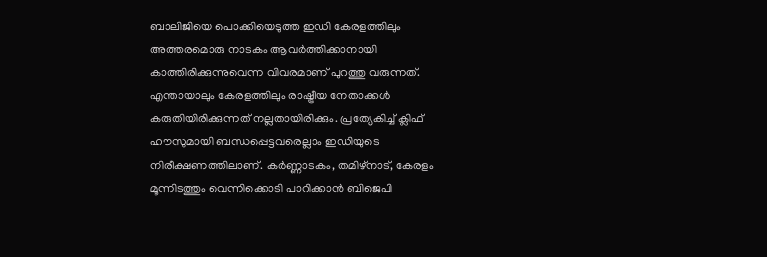ബാലിജിയെ പൊക്കിയെടുത്ത ഇഡി കേരളത്തിലും അത്തരമൊരു നാടകം ആവര്‍ത്തിക്കാനായി കാത്തിരിക്കുന്നുവെന്ന വിവരമാണ് പുറത്തു വരുന്നത്. എന്തായാലും കേരളത്തിലും രാഷ്ട്രീയ നേതാക്കള്‍ കരുതിയിരിക്കുന്നത് നല്ലതായിരിക്കും. പ്രത്യേകിച്ച് ക്ലിഫ് ഹൗസുമായി ബന്ധപ്പെട്ടവരെല്ലാം ഇഡിയുടെ നിരീക്ഷണത്തിലാണ്. കര്‍ണ്ണാടകം, തമിഴ്‌നാട്, കേരളം മൂന്നിടത്തും വെന്നിക്കൊടി പാറിക്കാന്‍ ബിജെപി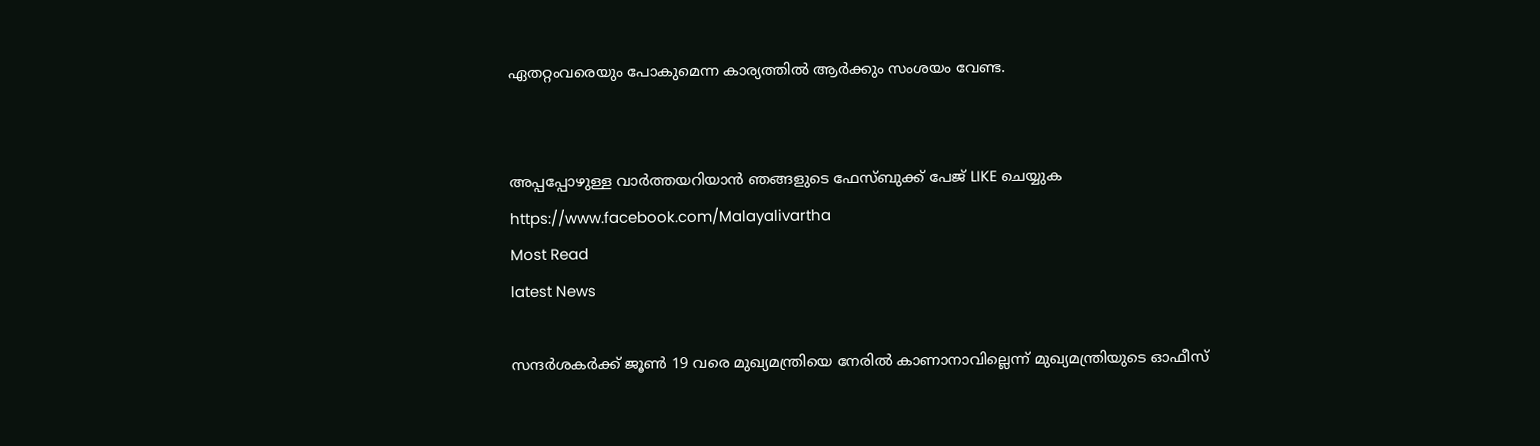ഏതറ്റംവരെയും പോകുമെന്ന കാര്യത്തില്‍ ആര്‍ക്കും സംശയം വേണ്ട.


അപ്പപ്പോഴുള്ള വാര്‍ത്തയറിയാന്‍ ഞങ്ങളുടെ ഫേസ്‌ബുക്ക്‌ പേജ് LIKE ചെയ്യുക
https://www.facebook.com/Malayalivartha
Most Read
latest News

സന്ദര്‍ശകര്‍ക്ക് ജൂണ്‍ 19 വരെ മുഖ്യമന്ത്രിയെ നേരില്‍ കാണാനാവില്ലെന്ന് മുഖ്യമന്ത്രിയുടെ ഓഫീസ്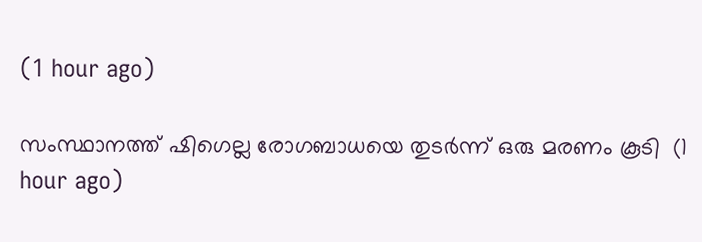(1 hour ago)

സംസ്ഥാനത്ത് ഷിഗെല്ല രോഗബാധയെ തുടര്‍ന്ന് ഒരു മരണം കൂടി  (1 hour ago)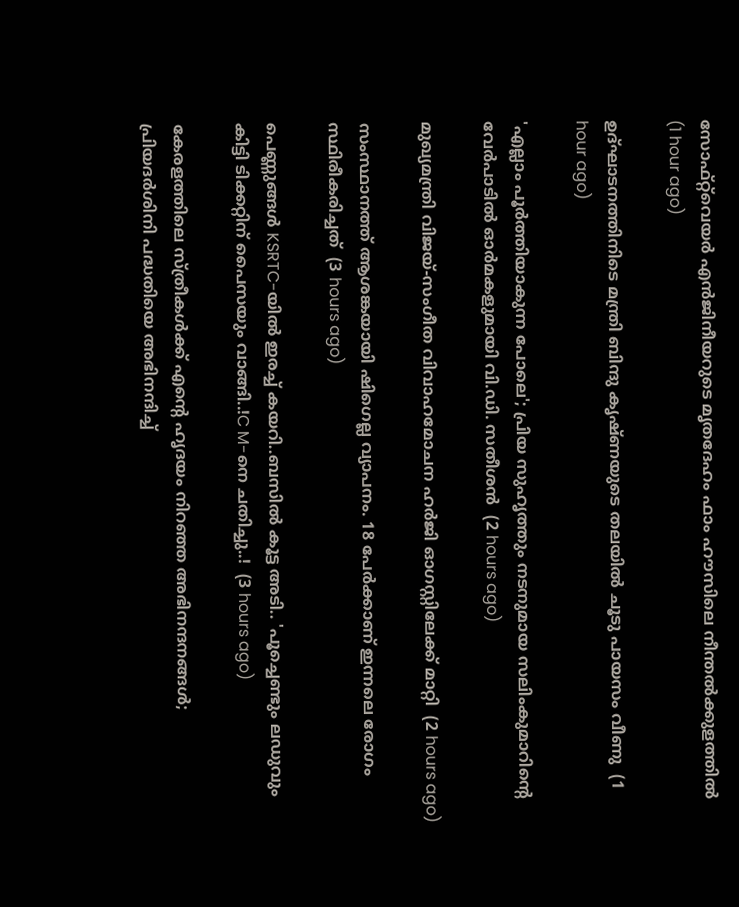സോഫ്റ്റ്‌വെയര്‍ എന്‍ജിനീയറുടെ മൃതദേഹം ഫാം ഹൗസിലെ നീന്തല്‍ക്കുളത്തില്‍  (1 hour ago)

ഉദ്ഘാടനത്തിനിടെ മന്ത്രി ബിന്ദു കൃഷ്ണയുടെ തലയില്‍ ചൂടു പായസം വീണു  (1 hour ago)

'എല്ലാം പൂര്‍ത്തിയാകുന്ന പോലെ'; പ്രിയ സുഹൃത്തും നടനുമായ സലിംകുമാറിന്റെ വേര്‍പാടില്‍ ഓര്‍മകളുമായി വി.ഡി. സതീശന്‍  (2 hours ago)

മുഖ്യമന്ത്രി വിജയ്-സംഗീത വിവാഹമോചന ഹര്‍ജി ഓഗസ്റ്റിലേക്ക് മാറ്റി  (2 hours ago)

സംസ്ഥാനത്ത് ആശങ്കയായി ഷിഗെല്ല വ്യാപനം. 18 പേർക്കാണ് ഇന്നലെ രോഗം സ്ഥിരീകരിച്ചത്  (3 hours ago)

പെണ്ണുങ്ങൾ KSRTC-യിൽ ഇരച്ച് കയറി..ബസിൽ കൂട്ട അടി.. 'പൂച്ചെണ്ടും ലഡുവും കിട്ടി ടിക്കറ്റിന് പൈസയും വാങ്ങി..!C M-നെ ചതിച്ചു..!  (3 hours ago)

കേരളത്തിലെ സ്ത്രീകള്‍ക്ക് എന്റെ ഹൃദയം നിറഞ്ഞ അഭിനന്ദനങ്ങള്‍; പ്രിയദര്‍ശിനി പദ്ധതിയെ അഭിനന്ദിച്ച്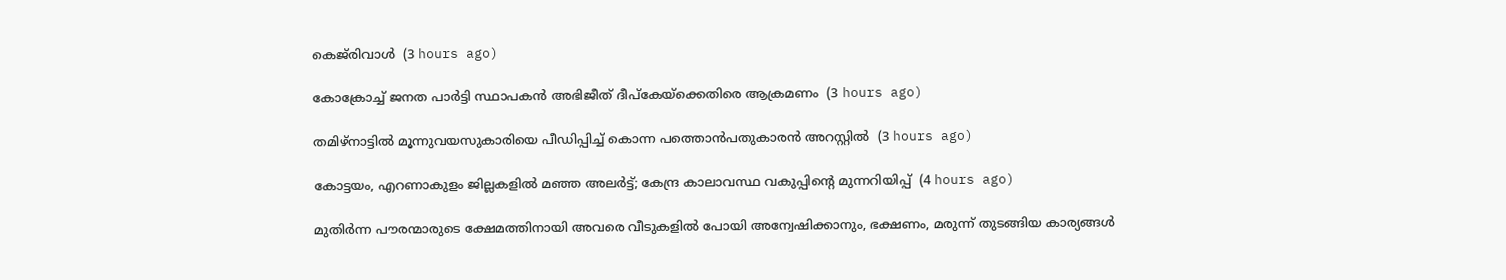കെജ്‌രിവാള്‍  (3 hours ago)

കോക്രോച്ച് ജനത പാര്‍ട്ടി സ്ഥാപകന്‍ അഭിജീത് ദീപ്‌കേയ്‌ക്കെതിരെ ആക്രമണം  (3 hours ago)

തമിഴ്‌നാട്ടില്‍ മൂന്നുവയസുകാരിയെ പീഡിപ്പിച്ച് കൊന്ന പത്തൊന്‍പതുകാരന്‍ അറസ്റ്റില്‍  (3 hours ago)

കോട്ടയം, എറണാകുളം ജില്ലകളിൽ മഞ്ഞ അലർട്ട്; കേന്ദ്ര കാലാവസ്ഥ വകുപ്പിന്റെ മുന്നറിയിപ്പ്  (4 hours ago)

മുതിർന്ന പൗരന്മാരുടെ ക്ഷേമത്തിനായി അവരെ വീടുകളിൽ പോയി അന്വേഷിക്കാനും, ഭക്ഷണം, മരുന്ന് തുടങ്ങിയ കാര്യങ്ങൾ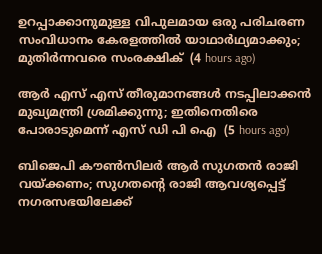ഉറപ്പാക്കാനുമുള്ള വിപുലമായ ഒരു പരിചരണ സംവിധാനം കേരളത്തിൽ യാഥാർഥ്യമാക്കും; മുതിർന്നവരെ സംരക്ഷിക്  (4 hours ago)

ആർ എസ് എസ് തീരുമാനങ്ങൾ നടപ്പിലാക്കൻ മുഖ്യമന്ത്രി ശ്രമിക്കുന്നു; ഇതിനെതിരെ പോരാടുമെന്ന് എസ് ഡി പി ഐ  (5 hours ago)

ബിജെപി കൗൺസിലർ ആർ സുഗതൻ രാജി വയ്ക്കണം; സുഗതന്റെ രാജി ആവശ്യപ്പെട്ട് നഗരസഭയിലേക്ക്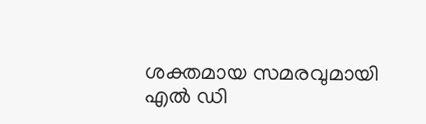ശക്തമായ സമരവുമായി എൽ ഡി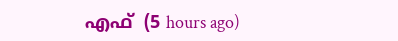എഫ്  (5 hours ago)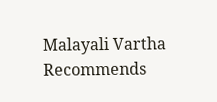Malayali Vartha Recommends